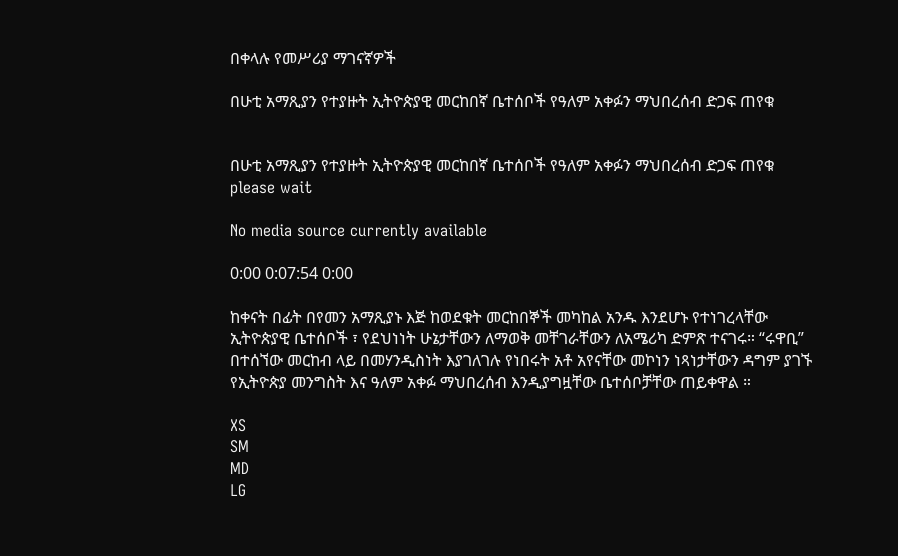በቀላሉ የመሥሪያ ማገናኛዎች

በሁቲ አማጺያን የተያዙት ኢትዮጵያዊ መርከበኛ ቤተሰቦች የዓለም አቀፉን ማህበረሰብ ድጋፍ ጠየቁ


በሁቲ አማጺያን የተያዙት ኢትዮጵያዊ መርከበኛ ቤተሰቦች የዓለም አቀፉን ማህበረሰብ ድጋፍ ጠየቁ
please wait

No media source currently available

0:00 0:07:54 0:00

ከቀናት በፊት በየመን አማጺያኑ እጅ ከወደቁት መርከበኞች መካከል አንዱ እንደሆኑ የተነገረላቸው ኢትዮጵያዊ ቤተሰቦች ፣ የደህነነት ሁኔታቸውን ለማወቅ መቸገራቸውን ለአሜሪካ ድምጽ ተናገሩ። “ሩዋቢ” በተሰኘው መርከብ ላይ በመሃንዲስነት እያገለገሉ የነበሩት አቶ አየናቸው መኮነን ነጻነታቸውን ዳግም ያገኙ የኢትዮጵያ መንግስት እና ዓለም አቀፉ ማህበረሰብ እንዲያግዟቸው ቤተሰቦቻቸው ጠይቀዋል ።

XS
SM
MD
LG